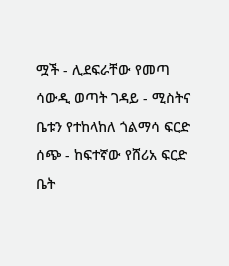ሟች - ሊደፍራቸው የመጣ ሳውዲ ወጣት ገዳይ - ሚስትና ቤቱን የተከላከለ ጎልማሳ ፍርድ ሰጭ - ከፍተኛው የሸሪአ ፍርድ ቤት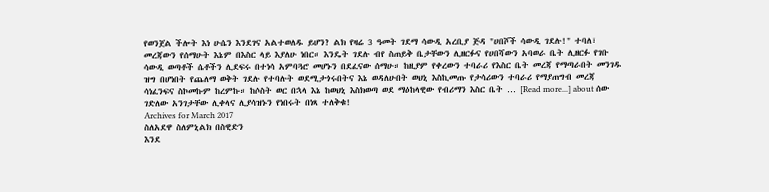የወንጀል ችሎት እነ ሁሴን እንደገና አልተወለዱ ይሆን? ልክ የዛሬ 3 ዓመት ገደማ ሳውዲ አረቢያ ጅዳ "ሀበሾች ሳውዲ ገደሉ!" ተባለ፣ መረጃውን የሰማሁት እኔም በእስር ላይ እያለሁ ነበር። እንዴት ገደሉ ብየ ስጠይቅ ቤታቸውን ሊዘርፉና የሀበሻውን አባወራ ቤት ሊዘርፉ የገቡ ሳውዲ ወጣቶች ሴቶችን ሊደፍሩ በተነሳ አምባጓሮ መሆኑን በደፈናው ሰማሁ። ከዚያም የቀረውን ተባራሪ የእስር ቤት መረጃ የማጣራበት መንገዱ ዝግ በሆነበት የጨለማ ወቅት ገደሉ የተባሉት ወደሚታጎሩበትና እኔ ወዳለሁበት ወህኒ እስኪመጡ የታሳሪውን ተባራሪ የማያጠግብ መረጃ ሳነፈንፍና ስኮመኩም ከረምኩ። ከሶስት ወር በኋላ እኔ ከወህኒ እስክወጣ ወደ ማዕከላዊው የብሪማን እስር ቤት … [Read more...] about ሰው ገድለው አንገታቸው ሊቀላና ሊያሳዝኑን የነበሩት በነጻ ተለቅቁ!
Archives for March 2017
ስለአደዋ ስለምኒልክ በስዊድን
እንደ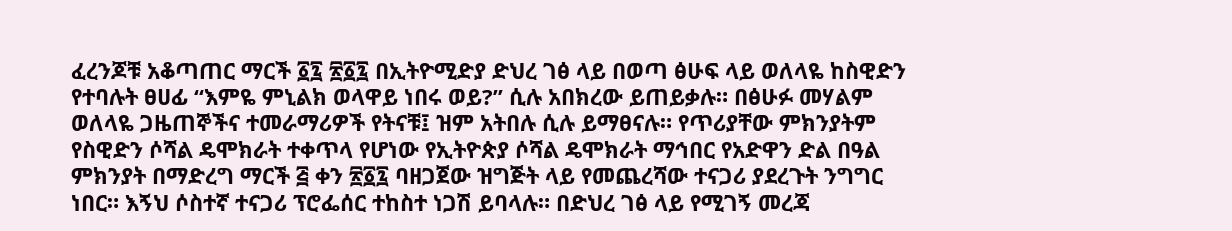ፈረንጆቹ አቆጣጠር ማርች ፩፯ ፳፩፯ በኢትዮሚድያ ድህረ ገፅ ላይ በወጣ ፅሁፍ ላይ ወለላዬ ከስዊድን የተባሉት ፀሀፊ “እምዬ ምኒልክ ወላዋይ ነበሩ ወይ?” ሲሉ አበክረው ይጠይቃሉ። በፅሁፉ መሃልም ወለላዬ ጋዜጠኞችና ተመራማሪዎች የትናቹ፤ ዝም አትበሉ ሲሉ ይማፀናሉ። የጥሪያቸው ምክንያትም የስዊድን ሶሻል ዴሞክራት ተቀጥላ የሆነው የኢትዮጵያ ሶሻል ዴሞክራት ማኅበር የአድዋን ድል በዓል ምክንያት በማድረግ ማርች ፭ ቀን ፳፩፯ ባዘጋጀው ዝግጅት ላይ የመጨረሻው ተናጋሪ ያደረጉት ንግግር ነበር። እኝህ ሶስተኛ ተናጋሪ ፕሮፌሰር ተከስተ ነጋሽ ይባላሉ። በድህረ ገፅ ላይ የሚገኝ መረጃ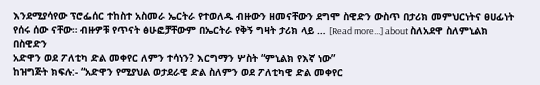እንደሚያሳየው ፕሮፌሰር ተከስተ አስመራ ኤርትራ የተወለዱ ብዙውን ዘመናቸውን ደግሞ ስዊድን ውስጥ በታሪክ መምህርነትና ፀሀፊነት የሰሩ ሰው ናቸው። ብዙዎቹ የጥናት ፅሁፎቻቸውም በኤርትራ የቅኝ ግዛት ታሪክ ላይ … [Read more...] about ስለአደዋ ስለምኒልክ በስዊድን
አድዋን ወደ ፖለቲካ ድል መቀየር ለምን ተሳነን? እርግማን ሦስት “ምኒልክ የእኛ ነው”
ከዝግጅት ክፍሉ:- “አድዋን የሚያህል ወታደራዊ ድል ስለምን ወደ ፖለቲካዊ ድል መቀየር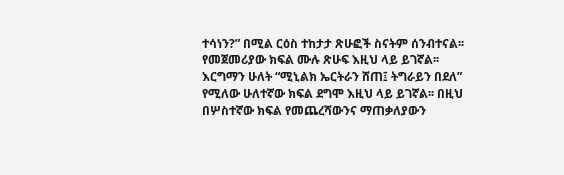ተሳነን?” በሚል ርዕስ ተከታታ ጽሁፎች ስናትም ሰንብተናል፡፡ የመጀመሪያው ክፍል ሙሉ ጽሁፍ እዚህ ላይ ይገኛል፡፡ እርግማን ሁለት “ሚኒልክ ኤርትራን ሸጠ፤ ትግራይን በደለ” የሚለው ሁለተኛው ክፍል ደግሞ እዚህ ላይ ይገኛል፡፡ በዚህ በሦስተኛው ክፍል የመጨረሻውንና ማጠቃለያውን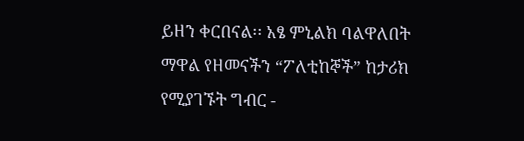ይዘን ቀርበናል፡፡ አፄ ምኒልክ ባልዋለበት ማዋል የዘመናችን “ፖለቲከኞች” ከታሪክ የሚያገኙት ግብር -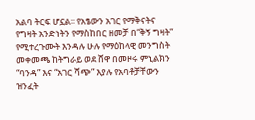አልባ ትርፍ ሆኗል፡፡ የአፄውን አገር የማቅናትና የግዛት አንድነትን የማስከበር ዘመቻ በ“ቅኝ ግዛት” የሚተረጉሙት እንዳሉ ሁሉ የማዕከላዊ መንግስት መቀመጫ ከትግራይ ወደ ሸዋ በመዞሩ ምኒልክን “ባንዳ” እና “አገር ሻጭ” እያሉ የአባቶቻቸውን ዝንፈት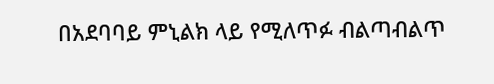በአደባባይ ምኒልክ ላይ የሚለጥፉ ብልጣብልጥ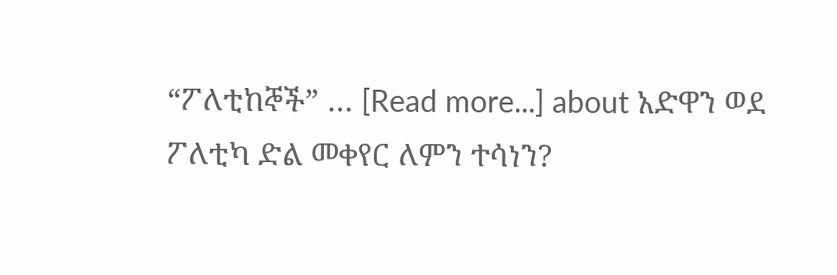“ፖለቲከኞች” … [Read more...] about አድዋን ወደ ፖለቲካ ድል መቀየር ለምን ተሳነን?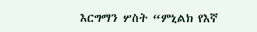እርግማን ሦስት “ምኒልክ የእኛ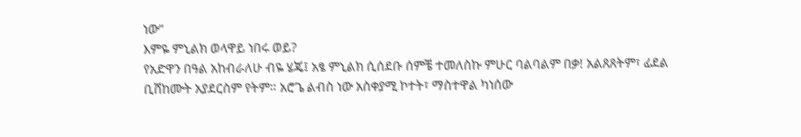ነው”
እምዬ ምኒልክ ወላዋይ ነበሩ ወይ?
የአድዋን በዓል አከብራለሁ ብዬ ሄጄ፤ አፄ ምኒልክ ሲሰደቡ ሰምቼ ተመለስኩ ምሁር ባልባልም በቃ! አልጸጸትም፣ ፊደል ቢሸከሙት አያደርስም የትም። አሮጌ ልብስ ነው አስቀያሚ ኮተት፣ ማስተዋል ካነሰው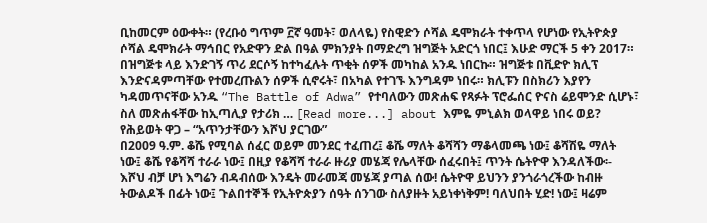ቢከመርም ዕውቀት። (የረቡዕ ግጥም ፫ኛ ዓመት፣ ወለላዬ) የስዊድን ሶሻል ዴሞክራት ተቀጥላ የሆነው የኢትዮጵያ ሶሻል ዴሞክራት ማኅበር የአድዋን ድል በዓል ምክንያት በማድረግ ዝግጅት አድርጎ ነበር፤ እሁድ ማርች 5 ቀን 2017። በዝግጅቱ ላይ እንድገኝ ጥሪ ደርሶኝ ከተካፈሉት ጥቂት ሰዎች መካከል አንዱ ነበርኩ። ዝግጅቱ በቪድዮ ክሊፕ እንድናዳምጣቸው የተመረጡልን ሰዎች ሲኖሩት፣ በአካል የተገኙ እንግዳም ነበሩ። ክሊፑን በስክሪን እያየን ካዳመጥናቸው አንዱ “The Battle of Adwa” የተባለውን መጽሐፍ የጻፉት ፕሮፌሰር ዮናስ ሬይሞንድ ሲሆኑ፣ ስለ መጽሐፋቸው ከኢጣሊያ የታሪክ … [Read more...] about እምዬ ምኒልክ ወላዋይ ነበሩ ወይ?
የሕይወት ዋጋ – “አጥንታቸውን እሾህ ያርገው”
በ2009 ዓ.ም. ቆሼ የሚባል ሰፈር ወይም መንደር ተፈጠረ፤ ቆሼ ማለት ቆሻሻን ማቆላመጫ ነው፤ ቆሻሽዬ ማለት ነው፤ ቆሼ የቆሻሻ ተራራ ነው፤ በዚያ የቆሻሻ ተራራ ዙሪያ መሄጃ የሌላቸው ሰፈሩበት፤ ጥንት ሴትዮዋ እንዳለችው፡- እሾህ ብቻ ሆነ እግሬን ብዳብሰው እንዴት መራመጃ መሄጃ ያጣል ሰው! ሴትዮዋ ይህንን ያንጎራጎረችው ከብዙ ትውልዶች በፊት ነው፤ ጉልበተኞች የኢትዮጵያን ሰዓት ሰንገው ስለያዙት አይነቀነቅም! ባለህበት ሂድ! ነው፤ ዛሬም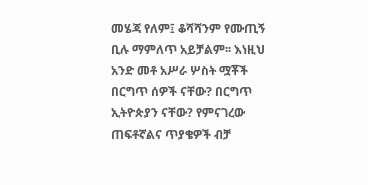መሄጃ የለም፤ ቆሻሻንም የሙጢኝ ቢሉ ማምለጥ አይቻልም፡፡ እነዚህ አንድ መቶ አሥራ ሦስት ሟቾች በርግጥ ሰዎች ናቸው? በርግጥ ኢትዮጵያን ናቸው? የምናገረው ጠፍቶኛልና ጥያቄዎች ብቻ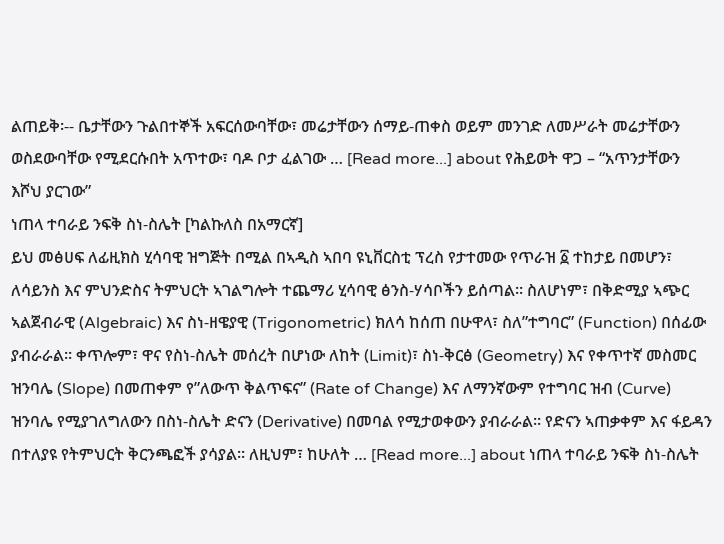ልጠይቅ፡-- ቤታቸውን ጉልበተኞች አፍርሰውባቸው፣ መሬታቸውን ሰማይ-ጠቀስ ወይም መንገድ ለመሥራት መሬታቸውን ወስደውባቸው የሚደርሱበት አጥተው፣ ባዶ ቦታ ፈልገው … [Read more...] about የሕይወት ዋጋ – “አጥንታቸውን እሾህ ያርገው”
ነጠላ ተባራይ ንፍቅ ስነ-ስሌት [ካልኩለስ በአማርኛ]
ይህ መፅሀፍ ለፊዚክስ ሂሳባዊ ዝግጅት በሚል በኣዲስ ኣበባ ዩኒቨርስቲ ፕረስ የታተመው የጥራዝ ፩ ተከታይ በመሆን፣ ለሳይንስ እና ምህንድስና ትምህርት ኣገልግሎት ተጨማሪ ሂሳባዊ ፅንስ-ሃሳቦችን ይሰጣል። ስለሆነም፣ በቅድሚያ ኣጭር ኣልጀብራዊ (Algebraic) እና ስነ-ዘዌያዊ (Trigonometric) ክለሳ ከሰጠ በሁዋላ፣ ስለ”ተግባር” (Function) በሰፊው ያብራራል። ቀጥሎም፣ ዋና የስነ-ስሌት መሰረት በሆነው ለከት (Limit)፣ ስነ-ቅርፅ (Geometry) እና የቀጥተኛ መስመር ዝንባሌ (Slope) በመጠቀም የ”ለውጥ ቅልጥፍና” (Rate of Change) እና ለማንኛውም የተግባር ዝብ (Curve) ዝንባሌ የሚያገለግለውን በስነ-ስሌት ድናን (Derivative) በመባል የሚታወቀውን ያብራራል። የድናን ኣጠቃቀም እና ፋይዳን በተለያዩ የትምህርት ቅርንጫፎች ያሳያል። ለዚህም፣ ከሁለት … [Read more...] about ነጠላ ተባራይ ንፍቅ ስነ-ስሌት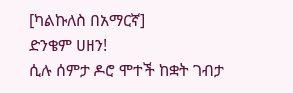[ካልኩለስ በአማርኛ]
ድንቄም ሀዘን!
ሲሉ ሰምታ ዶሮ ሞተች ከቋት ገብታ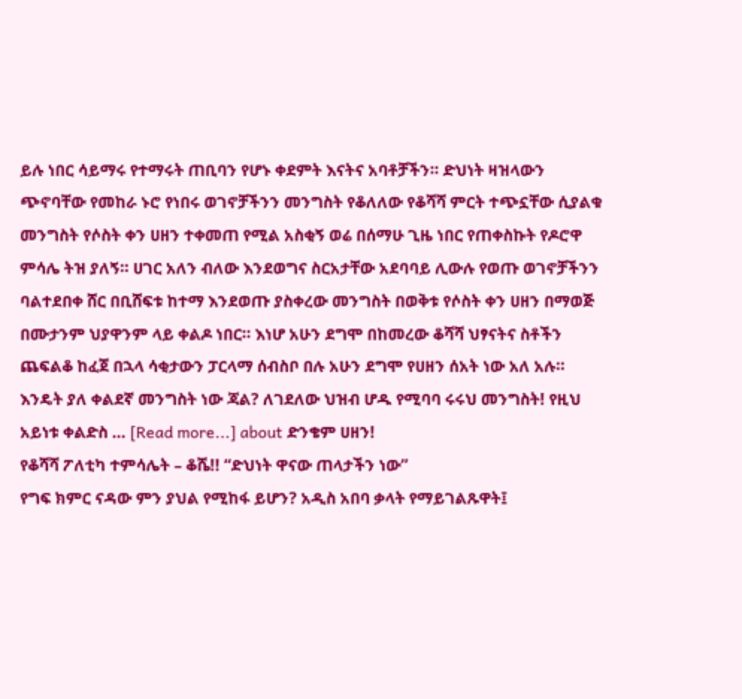ይሉ ነበር ሳይማሩ የተማሩት ጠቢባን የሆኑ ቀደምት እናትና አባቶቻችን። ድህነት ዛዝላውን ጭኖባቸው የመከራ ኑሮ የነበሩ ወገኖቻችንን መንግስት የቆለለው የቆሻሻ ምርት ተጭኗቸው ሲያልቁ መንግስት የሶስት ቀን ሀዘን ተቀመጠ የሚል አስቂኝ ወሬ በሰማሁ ጊዜ ነበር የጠቀስኩት የዶሮዋ ምሳሌ ትዝ ያለኝ። ሀገር አለን ብለው እንደወግና ስርአታቸው አደባባይ ሊውሉ የወጡ ወገኖቻችንን ባልተደበቀ ሸር በቢሸፍቱ ከተማ እንደወጡ ያስቀረው መንግስት በወቅቱ የሶስት ቀን ሀዘን በማወጅ በሙታንም ህያዋንም ላይ ቀልዶ ነበር። እነሆ አሁን ደግሞ በከመረው ቆሻሻ ህፃናትና ስቶችን ጨፍልቆ ከፈጀ በኋላ ሳቂታውን ፓርላማ ሰብስቦ በሉ አሁን ደግሞ የሀዘን ሰአት ነው አለ አሉ። እንዴት ያለ ቀልደኛ መንግስት ነው ጃል? ለገደለው ህዝብ ሆዱ የሚባባ ሩሩህ መንግስት! የዚህ አይነቱ ቀልድስ … [Read more...] about ድንቄም ሀዘን!
የቆሻሻ ፖለቲካ ተምሳሌት – ቆሼ!! “ድህነት ዋናው ጠላታችን ነው”
የግፍ ክምር ናዳው ምን ያህል የሚከፋ ይሆን? አዲስ አበባ ቃላት የማይገልጹዋት፤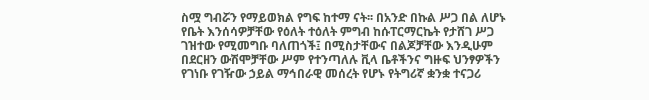ስሟ ግብሯን የማይወክል የግፍ ከተማ ናት፡፡ በአንድ በኩል ሥጋ በል ለሆኑ የቤት እንሰሳዎቻቸው የዕለት ተዕለት ምግብ ከሱፐርማርኬት የታሸገ ሥጋ ገዝተው የሚመግቡ ባለጠጎች፤ በሚስታቸውና በልጆቻቸው እንዲሁም በደርዘን ውሽሞቻቸው ሥም የተንጣለሉ ቪላ ቤቶችንና ግዙፍ ህንፃዎችን የገነቡ የገዥው ኃይል ማኅበራዊ መሰረት የሆኑ የትግሪኛ ቋንቋ ተናጋሪ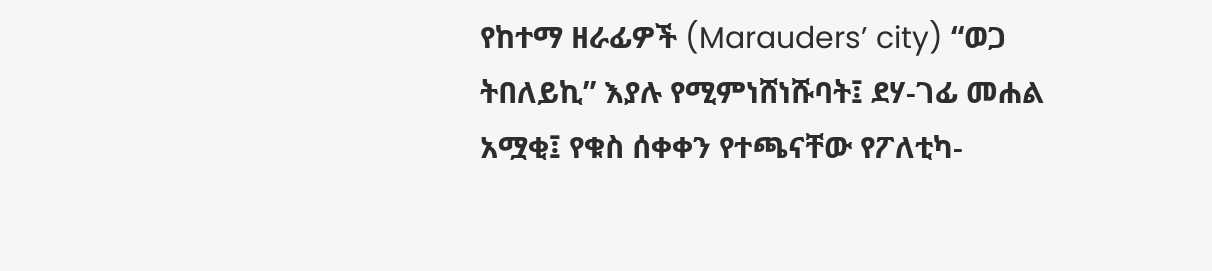የከተማ ዘራፊዎች (Marauders’ city) “ወጋ ትበለይኪ” እያሉ የሚምነሸነሹባት፤ ደሃ-ገፊ መሐል አሟቂ፤ የቁስ ሰቀቀን የተጫናቸው የፖለቲካ-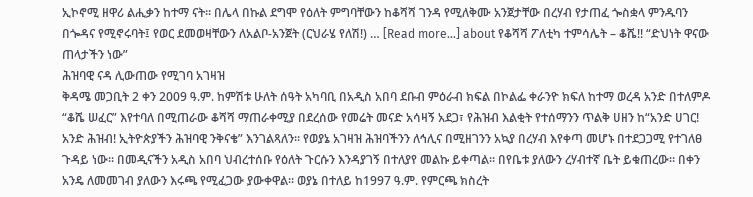ኢኮኖሚ ዘዋሪ ልሒቃን ከተማ ናት፡፡ በሌላ በኩል ደግሞ የዕለት ምግባቸውን ከቆሻሻ ገንዳ የሚለቅሙ አንጀታቸው በረሃብ የታጠፈ ጐስቋላ ምንዱባን በጐዳና የሚኖሩባት፤ የወር ደመወዛቸውን ለአልቦ-አንጀት (ርህራሄ የለሽ!) … [Read more...] about የቆሻሻ ፖለቲካ ተምሳሌት – ቆሼ!! “ድህነት ዋናው ጠላታችን ነው”
ሕዝባዊ ናዳ ሊውጠው የሚገባ አገዛዝ
ቅዳሜ መጋቢት 2 ቀን 2009 ዓ.ም. ከምሽቱ ሁለት ሰዓት አካባቢ በአዲስ አበባ ደቡብ ምዕራብ ክፍል በኮልፌ ቀራንዮ ክፍለ ከተማ ወረዳ አንድ በተለምዶ “ቆሼ ሠፈር” እየተባለ በሚጠራው ቆሻሻ ማጠራቀሚያ በደረሰው የመሬት መናድ አሳዛኝ አደጋ፣ የሕዝብ እልቂት የተሰማንን ጥልቅ ሀዘን ከ“አንድ ሀገር! አንድ ሕዝብ! ኢትዮጵያችን ሕዝባዊ ንቅናቄ” እንገልጻለን። የወያኔ አገዛዝ ሕዝባችንን ለኅሊና በሚዘገንን አኳያ በረሃብ እየቀጣ መሆኑ በተደጋጋሚ የተገለፀ ጉዳይ ነው። በመዲናችን አዲስ አበባ ህብረተሰቡ የዕለት ጉርሱን እንዳያገኝ በተለያየ መልኩ ይቀጣል። በየቤቱ ያለውን ረሃብተኛ ቤት ይቁጠረው። በቀን አንዴ ለመመገብ ያለውን እሩጫ የሚፈጋው ያውቀዋል። ወያኔ በተለይ ከ1997 ዓ.ም. የምርጫ ክስረት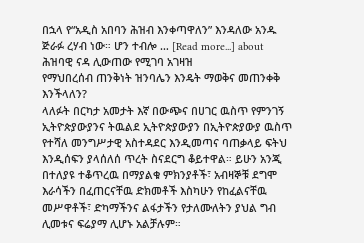በኋላ የ“አዲስ አበባን ሕዝብ እንቀጣዋለን” እንዳለው አንዱ ጅራፉ ረሃብ ነው። ሆን ተብሎ … [Read more...] about ሕዝባዊ ናዳ ሊውጠው የሚገባ አገዛዝ
የማህበረሰብ ጠንቅነት ዝንባሌን እንዴት ማወቅና መጠንቀቅ እንችላለን?
ላለፉት በርካታ አመታት እኛ በውጭና በሀገር ዉስጥ የምንገኝ ኢትዮጵያውያንና ትዉልደ ኢትዮጵያውያን በኢትዮጵያውያ ዉስጥ የተሻለ መንግሥታዊ አስተዳደር እንዲመጣና ባጠቃላይ ፍትህ እንዲሰፍን ያላሰለሰ ጥረት ስናደርግ ቆይተዋል። ይሁን አንጂ በተለያዩ ተቆጥረዉ በማያልቁ ምክንያቶች፣ አብዛኞቹ ደግሞ እራሳችን በፈጠርናቸዉ ድክመቶች እስካሁን የከፈልናቸዉ መሥዋቶች፣ ድካማችንና ልፋታችን የታለሙለትን ያህል ግብ ሊመቱና ፍሬያማ ሊሆኑ አልቻሉም።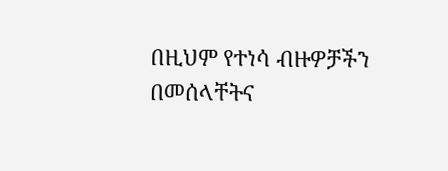በዚህም የተነሳ ብዙዎቻችን በመሰላቸትና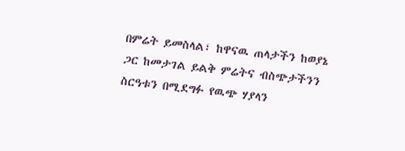በምሬት ይመስላል፣ ከዋናዉ ጠላታችን ከወያኔ ጋር ከመታገል ይልቅ ምሬትና ብስጭታችንን ስርዓቱን በሚደግፉ የዉጭ ሃያላን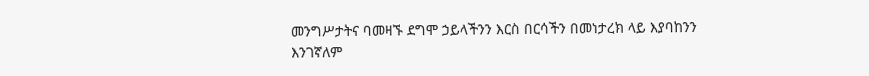መንግሥታትና ባመዛኙ ደግሞ ኃይላችንን እርስ በርሳችን በመነታረክ ላይ እያባከንን እንገኛለም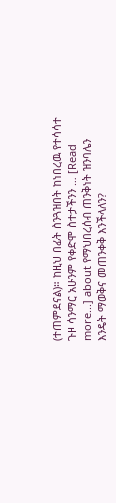(ተጠምደናል)። ከዚህ በፊት ስንጓዝበት ከነበረዉ የተሳሳተ ጉዞ ሳንማር አሁንም የቀድሞ ስተታችንን … [Read more...] about የማህበረሰብ ጠንቅነት ዝንባሌን እንዴት ማወቅና መጠንቀቅ እንችላለን?